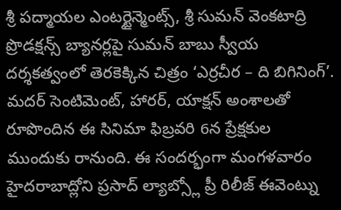శ్రీ పద్మాయల ఎంటర్టైన్మెంట్స్, శ్రీ సుమన్ వెంకటాద్రి ప్రొడక్షన్స్ బ్యానర్లపై సుమన్ బాబు స్వీయ దర్శకత్వంలో తెరకెక్కిన చిత్రం ‘ఎర్రచీర – ది బిగినింగ్’. మదర్ సెంటిమెంట్, హారర్, యాక్షన్ అంశాలతో రూపొందిన ఈ సినిమా ఫిబ్రవరి 6న ప్రేక్షకుల ముందుకు రానుంది. ఈ సందర్భంగా మంగళవారం హైదరాబాద్లోని ప్రసాద్ ల్యాబ్స్లో ప్రీ రిలీజ్ ఈవెంట్ను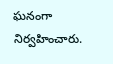ఘనంగా నిర్వహించారు.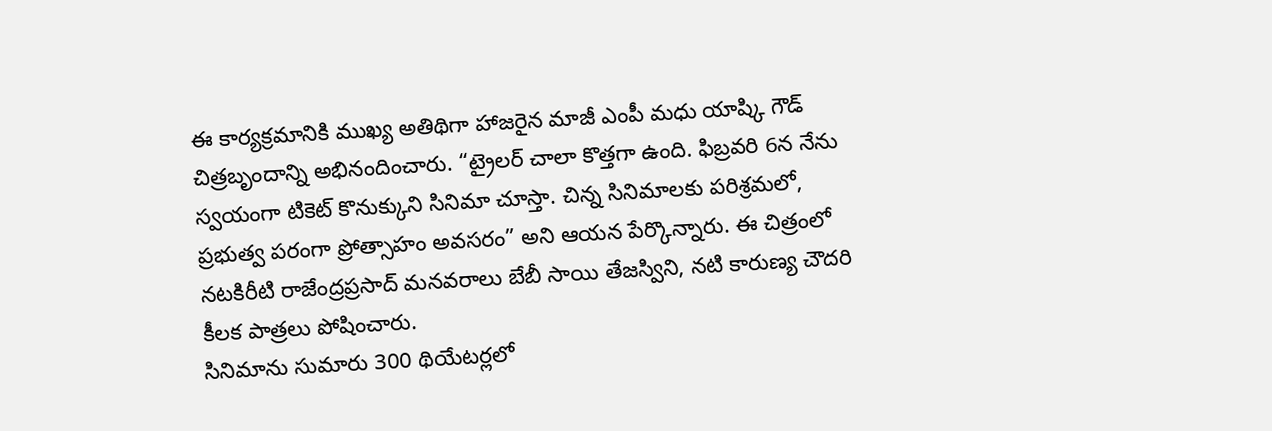ఈ కార్యక్రమానికి ముఖ్య అతిథిగా హాజరైన మాజీ ఎంపీ మధు యాష్కి గౌడ్ చిత్రబృందాన్ని అభినందించారు. “ట్రైలర్ చాలా కొత్తగా ఉంది. ఫిబ్రవరి 6న నేను స్వయంగా టికెట్ కొనుక్కుని సినిమా చూస్తా. చిన్న సినిమాలకు పరిశ్రమలో, ప్రభుత్వ పరంగా ప్రోత్సాహం అవసరం” అని ఆయన పేర్కొన్నారు. ఈ చిత్రంలో నటకిరీటి రాజేంద్రప్రసాద్ మనవరాలు బేబీ సాయి తేజస్విని, నటి కారుణ్య చౌదరి కీలక పాత్రలు పోషించారు.
సినిమాను సుమారు 300 థియేటర్లలో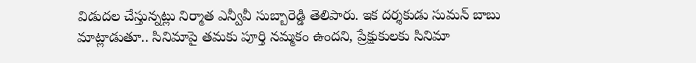విడుదల చేస్తున్నట్లు నిర్మాత ఎన్వీవీ సుబ్బారెడ్డి తెలిపారు. ఇక దర్శకుడు సుమన్ బాబు మాట్లాడుతూ.. సినిమాపై తమకు పూర్తి నమ్మకం ఉందని, ప్రేక్షుకులకు సినిమా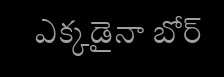ఎక్కడైనా బోర్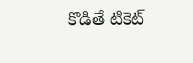కొడితే టికెట్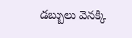డబ్బులు వెనక్కి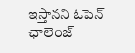ఇస్తానని ఓపెన్ ఛాలెంజ్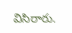విసిరారు.